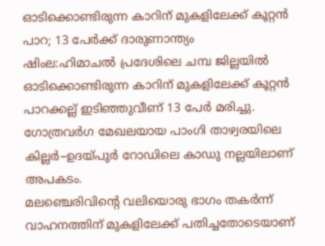ഓടിക്കൊണ്ടിരുന്ന കാറിന് മുകളിലേക്ക് കൂറ്റൻ പാറ; 13 പേർക്ക് ദാരുണാന്ത്യം
ഷിംല:ഹിമാചൽ പ്രദേശിലെ ചമ്പ ജില്ലയിൽ ഓടിക്കൊണ്ടിരുന്ന കാറിന് മുകളിലേക്ക് കൂറ്റൻ പാറക്കല്ല് ഇടിഞ്ഞുവീണ് 13 പേർ മരിച്ചു. ഗോത്രവർഗ മേഖലയായ പാംഗി താഴ്വരയിലെ കില്ലർ–ഉദയ്പുർ റോഡിലെ കാഡു നല്ലയിലാണ് അപകടം.
മലഞ്ചെരിവിന്റെ വലിയൊരു ഭാഗം തകർന്ന് വാഹനത്തിന് മുകളിലേക്ക് പതിച്ചതോടെയാണ്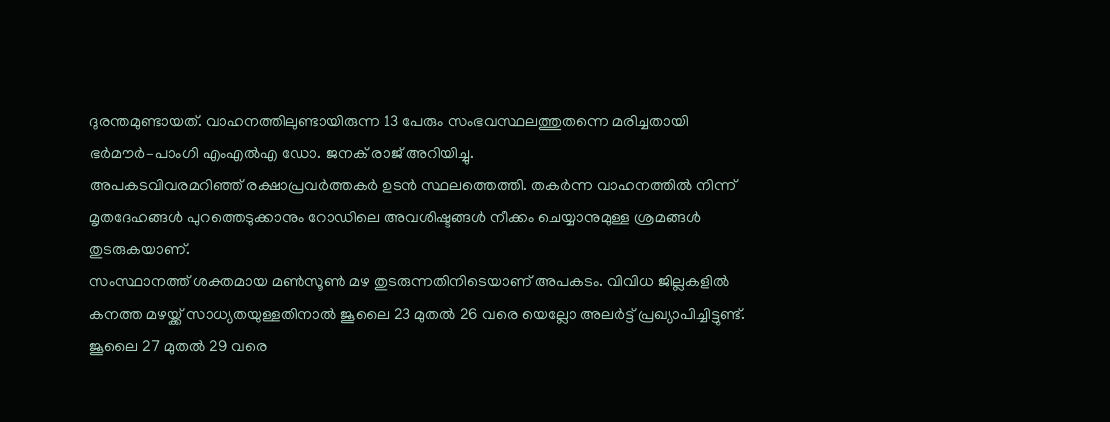ദുരന്തമുണ്ടായത്. വാഹനത്തിലുണ്ടായിരുന്ന 13 പേരും സംഭവസ്ഥലത്തുതന്നെ മരിച്ചതായി ഭർമൗർ–പാംഗി എംഎൽഎ ഡോ. ജനക് രാജ് അറിയിച്ചു.
അപകടവിവരമറിഞ്ഞ് രക്ഷാപ്രവർത്തകർ ഉടൻ സ്ഥലത്തെത്തി. തകർന്ന വാഹനത്തിൽ നിന്ന് മൃതദേഹങ്ങൾ പുറത്തെടുക്കാനും റോഡിലെ അവശിഷ്ടങ്ങൾ നീക്കം ചെയ്യാനുമുള്ള ശ്രമങ്ങൾ തുടരുകയാണ്.
സംസ്ഥാനത്ത് ശക്തമായ മൺസൂൺ മഴ തുടരുന്നതിനിടെയാണ് അപകടം. വിവിധ ജില്ലകളിൽ കനത്ത മഴയ്ക്ക് സാധ്യതയുള്ളതിനാൽ ജൂലൈ 23 മുതൽ 26 വരെ യെല്ലോ അലർട്ട് പ്രഖ്യാപിച്ചിട്ടുണ്ട്. ജൂലൈ 27 മുതൽ 29 വരെ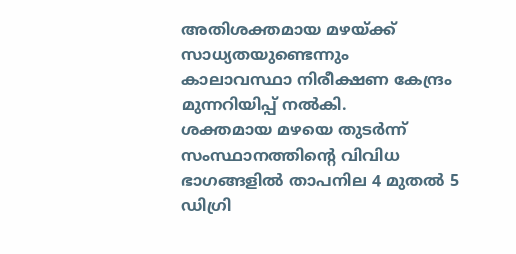അതിശക്തമായ മഴയ്ക്ക് സാധ്യതയുണ്ടെന്നും കാലാവസ്ഥാ നിരീക്ഷണ കേന്ദ്രം മുന്നറിയിപ്പ് നൽകി.
ശക്തമായ മഴയെ തുടർന്ന് സംസ്ഥാനത്തിന്റെ വിവിധ ഭാഗങ്ങളിൽ താപനില 4 മുതൽ 5 ഡിഗ്രി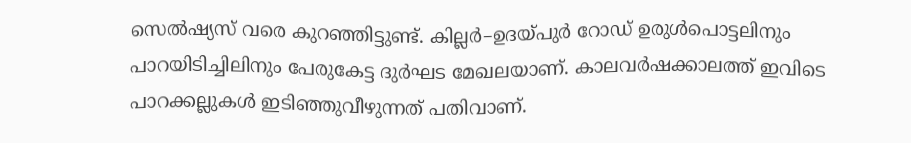സെൽഷ്യസ് വരെ കുറഞ്ഞിട്ടുണ്ട്. കില്ലർ–ഉദയ്പുർ റോഡ് ഉരുൾപൊട്ടലിനും പാറയിടിച്ചിലിനും പേരുകേട്ട ദുർഘട മേഖലയാണ്. കാലവർഷക്കാലത്ത് ഇവിടെ പാറക്കല്ലുകൾ ഇടിഞ്ഞുവീഴുന്നത് പതിവാണ്.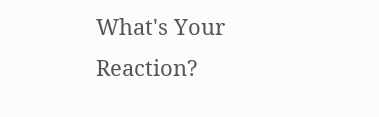What's Your Reaction?